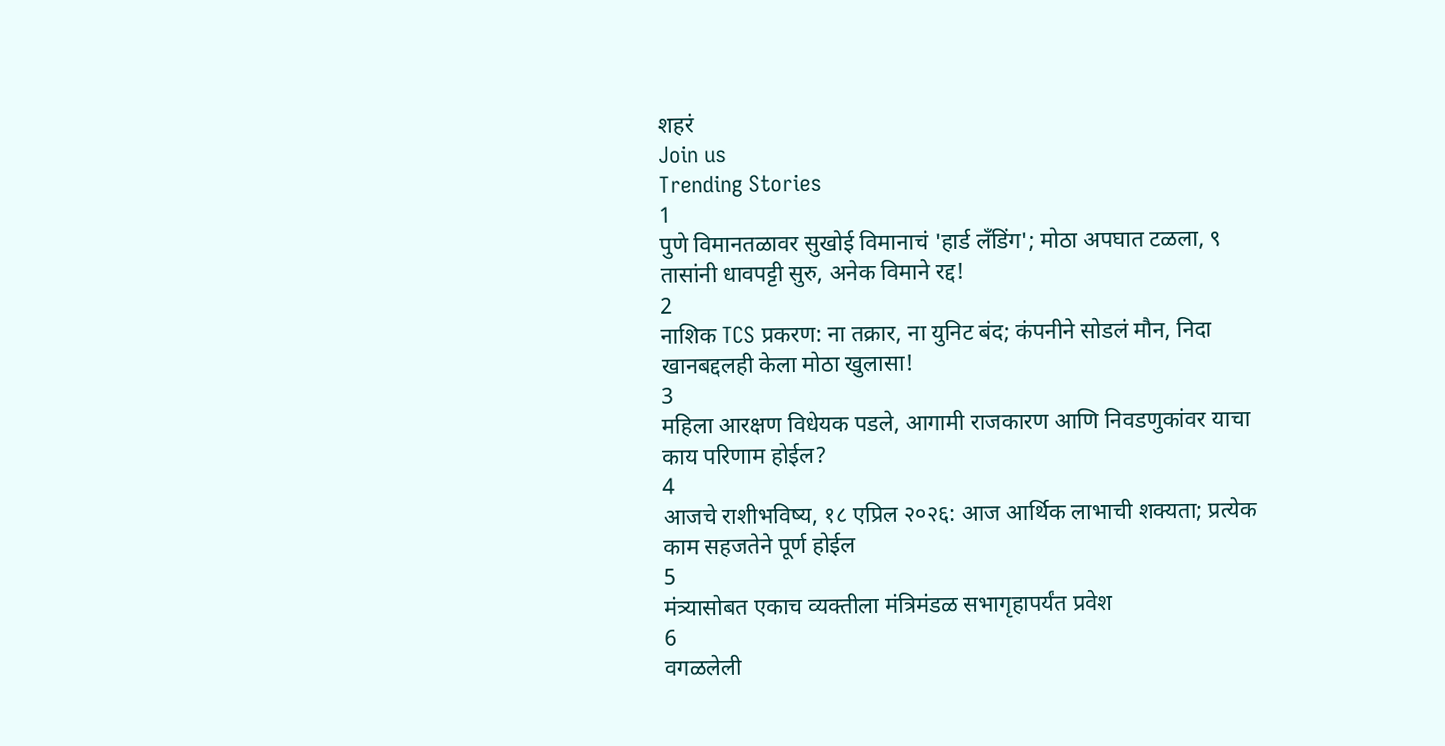शहरं
Join us
Trending Stories
1
पुणे विमानतळावर सुखोई विमानाचं 'हार्ड लँडिंग'; मोठा अपघात टळला, ९ तासांनी धावपट्टी सुरु, अनेक विमाने रद्द!
2
नाशिक TCS प्रकरण: ना तक्रार, ना युनिट बंद; कंपनीने सोडलं मौन, निदा खानबद्दलही केला मोठा खुलासा!
3
महिला आरक्षण विधेयक पडले, आगामी राजकारण आणि निवडणुकांवर याचा काय परिणाम होईल?
4
आजचे राशीभविष्य, १८ एप्रिल २०२६: आज आर्थिक लाभाची शक्यता; प्रत्येक काम सहजतेने पूर्ण होईल
5
मंत्र्यासोबत एकाच व्यक्तीला मंत्रिमंडळ सभागृहापर्यंत प्रवेश
6
वगळलेली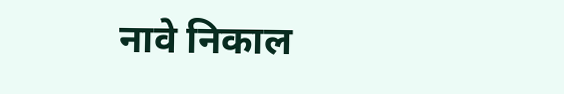नावे निकाल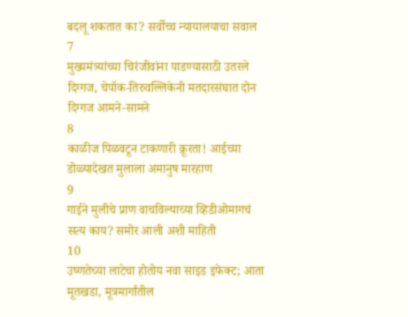बदलू शकतात का? सर्वोच्च न्यायालयाचा सवाल
7
मुख्यमंत्र्यांच्या चिरंजीवांना पाडण्यासाठी उतरले दिग्गज, चेपॉक-तिरुवल्लिकेनी मतदारसंघात दोन दिग्गज आमने-सामने
8
काळीज पिळवटून टाकणारी क्रूरता! आईच्या डोळ्यादेखत मुलाला अमानुष मारहाण
9
गाईने मुलीचे प्राण वाचविल्याच्या व्हिडीओमागचं सत्य काय? समोर आली अशी माहिती
10
उष्णतेच्या लाटेचा होतोय नवा साइड इफेक्ट; आता मूतखडा, मूत्रमार्गांतील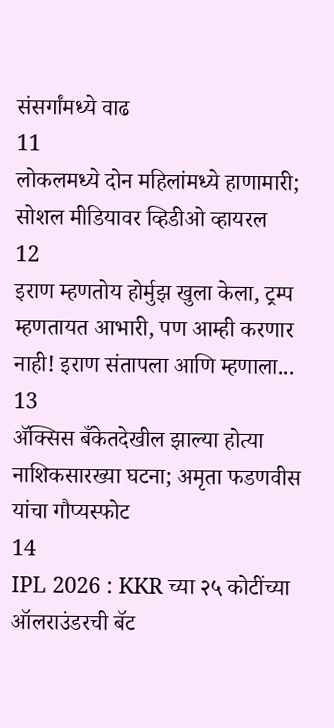संसर्गांमध्ये वाढ
11
लोकलमध्ये दोन महिलांमध्ये हाणामारी; सोशल मीडियावर व्हिडीओ व्हायरल
12
इराण म्हणतोय होर्मुझ खुला केला, ट्रम्प म्हणतायत आभारी, पण आम्ही करणार नाही! इराण संतापला आणि म्हणाला...
13
ॲक्सिस बँकेतदेखील झाल्या होत्या नाशिकसारख्या घटना; अमृता फडणवीस यांचा गौप्यस्फोट
14
IPL 2026 : KKR च्या २५ कोटींच्या ऑलराउंडरची बॅट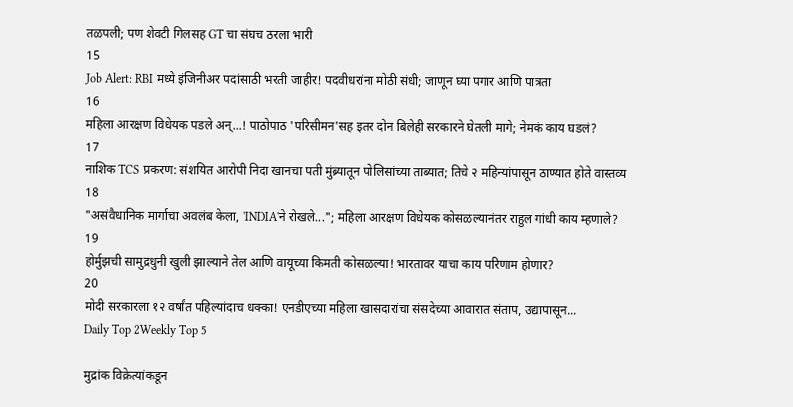तळपली; पण शेवटी गिलसह GT चा संघच ठरला भारी
15
Job Alert: RBI मध्ये इंजिनीअर पदांसाठी भरती जाहीर! पदवीधरांना मोठी संधी; जाणून घ्या पगार आणि पात्रता
16
महिला आरक्षण विधेयक पडले अन्...! पाठोपाठ 'परिसीमन'सह इतर दोन बिलेही सरकारने घेतली मागे; नेमकं काय घडलं?
17
नाशिक TCS प्रकरण: संशयित आरोपी निदा खानचा पती मुंब्र्यातून पोलिसांच्या ताब्यात; तिचे २ महिन्यांपासून ठाण्यात होते वास्तव्य
18
"असंवैधानिक मार्गाचा अवलंब केला, 'INDIA'ने रोखले..."; महिला आरक्षण विधेयक कोसळल्यानंतर राहुल गांधी काय म्हणाले?
19
होर्मुझची सामुद्रधुनी खुली झाल्याने तेल आणि वायूच्या किमती कोसळल्या! भारतावर याचा काय परिणाम होणार?
20
मोदी सरकारला १२ वर्षांत पहिल्यांदाच धक्का! एनडीएच्या महिला खासदारांचा संसदेच्या आवारात संताप, उद्यापासून...
Daily Top 2Weekly Top 5

मुद्रांक विक्रेत्यांकडून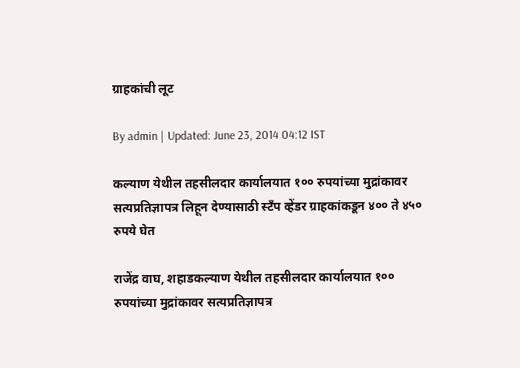ग्राहकांची लूट

By admin | Updated: June 23, 2014 04:12 IST

कल्याण येथील तहसीलदार कार्यालयात १०० रुपयांच्या मुद्रांकावर सत्यप्रतिज्ञापत्र लिहून देण्यासाठी स्टँप व्हेंडर ग्राहकांकडून ४०० ते ४५० रुपये घेत

राजेंद्र वाघ, शहाडकल्याण येथील तहसीलदार कार्यालयात १०० रुपयांच्या मुद्रांकावर सत्यप्रतिज्ञापत्र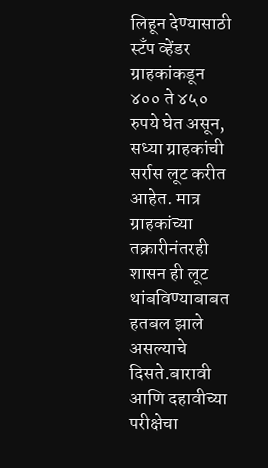लिहून देण्यासाठी स्टँप व्हेंडर ग्राहकांकडून ४०० ते ४५० रुपये घेत असून, सध्या ग्राहकांची सर्रास लूट करीत आहेत. मात्र ग्राहकांच्या तक्रारीनंतरही शासन ही लूट थांबविण्याबाबत हतबल झाले असल्याचे दिसते.बारावी आणि दहावीच्या परीक्षेचा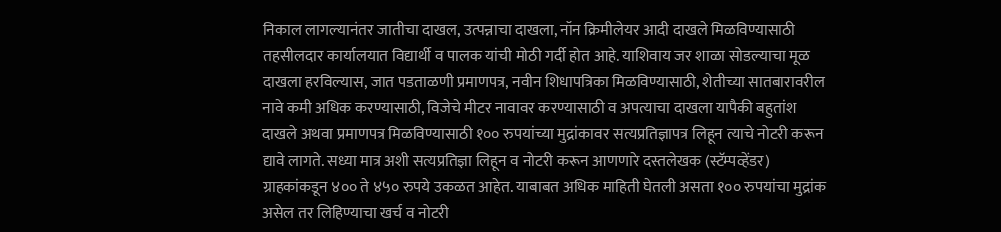निकाल लागल्यानंतर जातीचा दाखल, उत्पन्नाचा दाखला, नॉन क्रिमीलेयर आदी दाखले मिळविण्यासाठी तहसीलदार कार्यालयात विद्यार्थी व पालक यांची मोठी गर्दी होत आहे. याशिवाय जर शाळा सोडल्याचा मूळ दाखला हरविल्यास, जात पडताळणी प्रमाणपत्र, नवीन शिधापत्रिका मिळविण्यासाठी, शेतीच्या सातबारावरील नावे कमी अधिक करण्यासाठी, विजेचे मीटर नावावर करण्यासाठी व अपत्याचा दाखला यापैकी बहुतांश दाखले अथवा प्रमाणपत्र मिळविण्यासाठी १०० रुपयांच्या मुद्रांकावर सत्यप्रतिज्ञापत्र लिहून त्याचे नोटरी करून द्यावे लागते. सध्या मात्र अशी सत्यप्रतिज्ञा लिहून व नोटरी करून आणणारे दस्तलेखक (स्टॅम्पव्हेंडर) ग्राहकांकडून ४०० ते ४५० रुपये उकळत आहेत. याबाबत अधिक माहिती घेतली असता १०० रुपयांचा मुद्रांक असेल तर लिहिण्याचा खर्च व नोटरी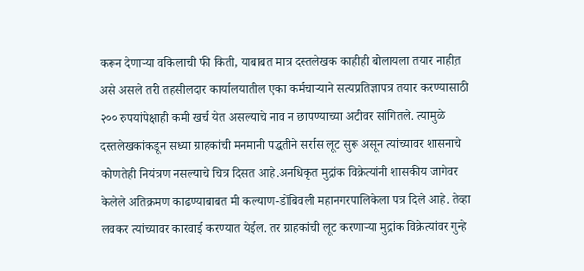करून देणाऱ्या वकिलाची फी किती, याबाबत मात्र दस्तलेखक काहीही बोलायला तयार नाहीत़ असे असले तरी तहसीलदार कार्यालयातील एका कर्मचाऱ्याने सत्यप्रतिज्ञापत्र तयार करण्यासाठी २०० रुपयांपेक्षाही कमी खर्च येत असल्याचे नाव न छापण्याच्या अटीवर सांगितले. त्यामुळे दस्तलेखकांकडून सध्या ग्राहकांची मनमानी पद्धतीने सर्रास लूट सुरू असून त्यांच्यावर शासनाचे कोणतेही नियंत्रण नसल्याचे चित्र दिसत आहे.अनधिकृत मुद्रांक विक्रेत्यांनी शासकीय जागेवर केलेले अतिक्रमण काढण्याबाबत मी कल्याण-डोंबिवली महानगरपालिकेला पत्र दिले आहे. तेव्हा लवकर त्यांच्यावर कारवाई करण्यात येईल. तर ग्राहकांची लूट करणाऱ्या मुद्रांक विक्रेत्यांवर गुन्हे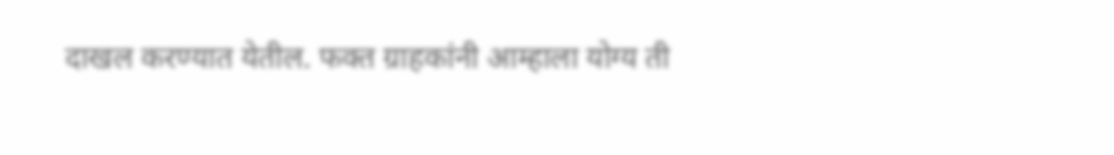दाखल करण्यात येतील. फक्त ग्राहकांनी आम्हाला योग्य ती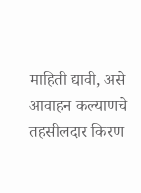माहिती द्यावी, असे आवाहन कल्याणचे तहसीलदार किरण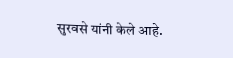सुरवसे यांनी केले आहे.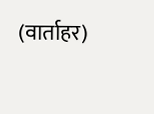(वार्ताहर)